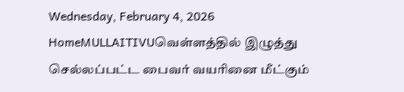Wednesday, February 4, 2026
HomeMULLAITIVUவெள்ளத்தில் இழுத்து செல்லப்பட்ட பைவர் வயரினை மீட்கும்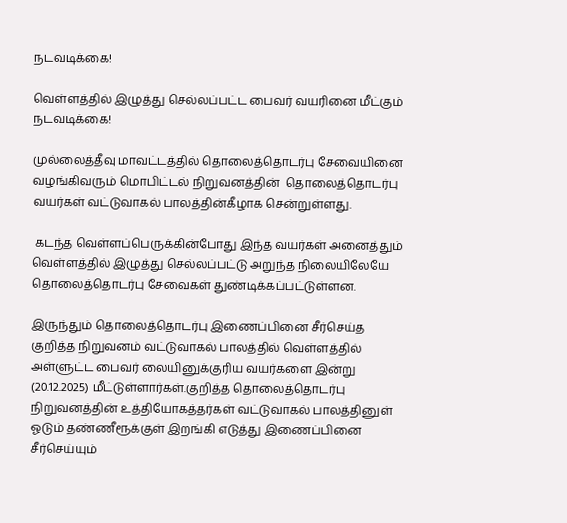நடவடிக்கை!

வெள்ளத்தில் இழுத்து செல்லப்பட்ட பைவர் வயரினை மீட்கும் நடவடிக்கை!

முல்லைத்தீவு மாவட்டத்தில் தொலைத்தொடர்பு சேவையினை வழங்கிவரும் மொபிட்டல் நிறுவனத்தின்  தொலைத்தொடர்பு வயர்கள் வட்டுவாகல் பாலத்தின்கீழாக சென்றுள்ளது.

 கடந்த வெள்ளப்பெருக்கின்போது இந்த வயர்கள் அனைத்தும் வெள்ளத்தில் இழுத்து செல்லப்பட்டு அறுந்த நிலையிலேயே தொலைத்தொடர்பு சேவைகள் துண்டிக்கப்பட்டுள்ளன.

இருந்தும் தொலைத்தொடர்பு இணைப்பினை சீர்செய்த குறித்த நிறுவனம் வட்டுவாகல் பாலத்தில் வெள்ளத்தில் அள்ளுட்ட பைவர் லையினுக்குரிய வயர்களை இன்று (20.12.2025) மீட்டுள்ளார்கள்.குறித்த தொலைத்தொடர்பு நிறுவனத்தின் உத்தியோகத்தர்கள் வட்டுவாகல் பாலத்தினுள் ஓடும் தண்ணீரூக்குள் இறங்கி எடுத்து இணைப்பினை சீர்செய்யும்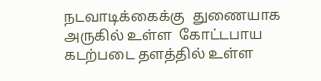நடவாடிக்கைக்கு  துணையாக அருகில் உள்ள  கோட்டபாய கடற்படை தளத்தில் உள்ள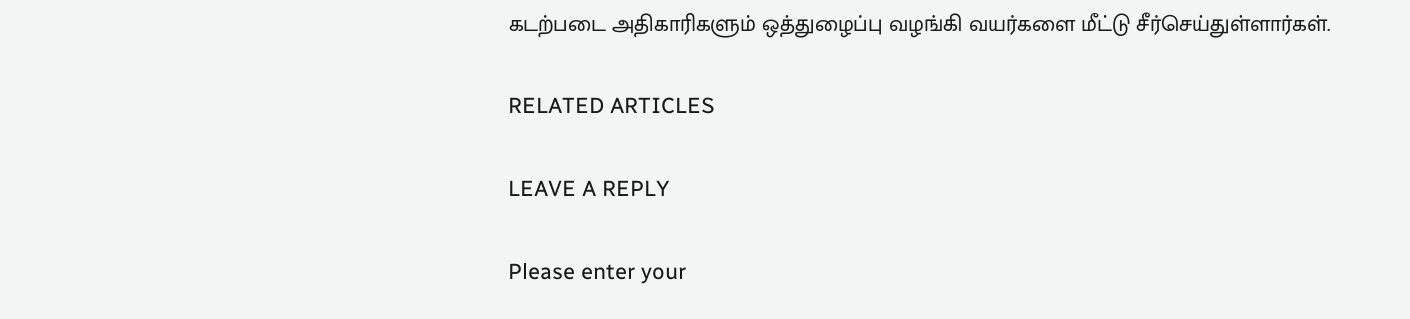கடற்படை அதிகாரிகளும் ஒத்துழைப்பு வழங்கி வயர்களை மீட்டு சீர்செய்துள்ளார்கள்.

RELATED ARTICLES

LEAVE A REPLY

Please enter your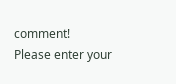comment!
Please enter your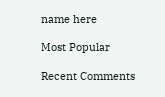name here

Most Popular

Recent Comments